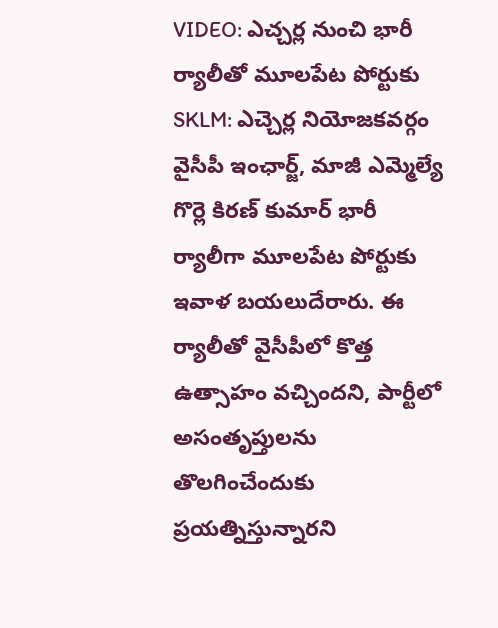VIDEO: ఎచ్చర్ల నుంచి భారీ ర్యాలీతో మూలపేట పోర్టుకు
SKLM: ఎచ్చెర్ల నియోజకవర్గం వైసీపీ ఇంఛార్జ్, మాజీ ఎమ్మెల్యే గొర్లె కిరణ్ కుమార్ భారీ ర్యాలీగా మూలపేట పోర్టుకు ఇవాళ బయలుదేరారు. ఈ ర్యాలీతో వైసీపీలో కొత్త ఉత్సాహం వచ్చిందని, పార్టీలో అసంతృప్తులను తొలగించేందుకు ప్రయత్నిస్తున్నారని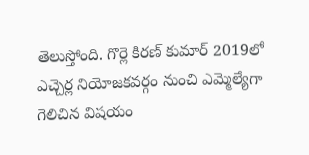తెలుస్తోంది. గొర్లె కిరణ్ కుమార్ 2019లో ఎచ్చెర్ల నియోజకవర్గం నుంచి ఎమ్మెల్యేగా గెలిచిన విషయం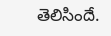తెలిసిందే.